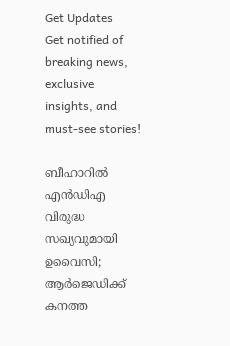Get Updates
Get notified of breaking news, exclusive insights, and must-see stories!

ബീഹാറില്‍ എന്‍ഡിഎ വിരുദ്ധ സഖ്യവുമായി ഉവൈസി; ആര്‍ജെഡിക്ക് കനത്ത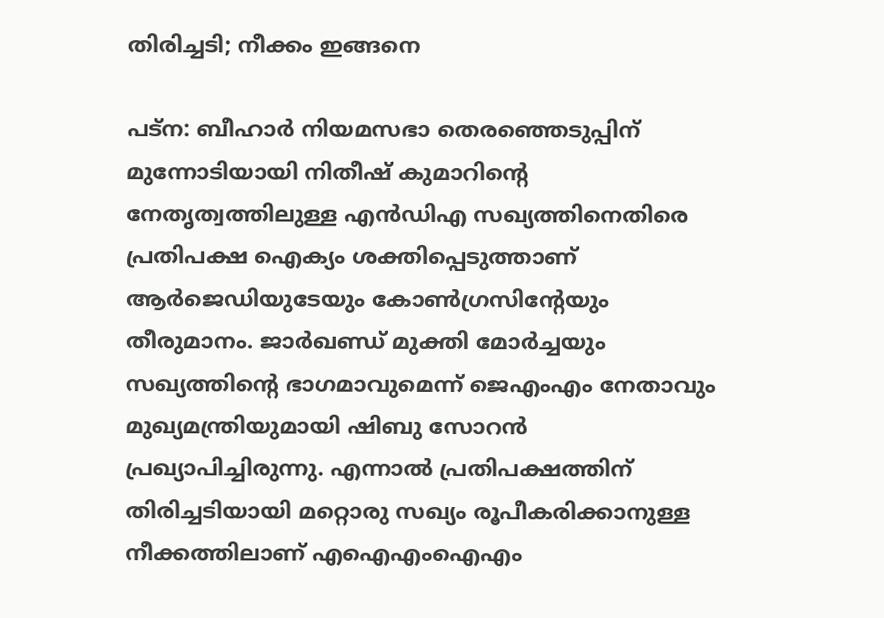തിരിച്ചടി; നീക്കം ഇങ്ങനെ

പട്‌ന: ബീഹാര്‍ നിയമസഭാ തെരഞ്ഞെടുപ്പിന് മുന്നോടിയായി നിതീഷ് കുമാറിന്റെ നേതൃത്വത്തിലുള്ള എന്‍ഡിഎ സഖ്യത്തിനെതിരെ പ്രതിപക്ഷ ഐക്യം ശക്തിപ്പെടുത്താണ് ആര്‍ജെഡിയുടേയും കോണ്‍ഗ്രസിന്റേയും തീരുമാനം. ജാര്‍ഖണ്ഡ് മുക്തി മോര്‍ച്ചയും സഖ്യത്തിന്റെ ഭാഗമാവുമെന്ന് ജെഎംഎം നേതാവും മുഖ്യമന്ത്രിയുമായി ഷിബു സോറന്‍ പ്രഖ്യാപിച്ചിരുന്നു. എന്നാല്‍ പ്രതിപക്ഷത്തിന് തിരിച്ചടിയായി മറ്റൊരു സഖ്യം രൂപീകരിക്കാനുള്ള നീക്കത്തിലാണ് എഐഎംഐഎം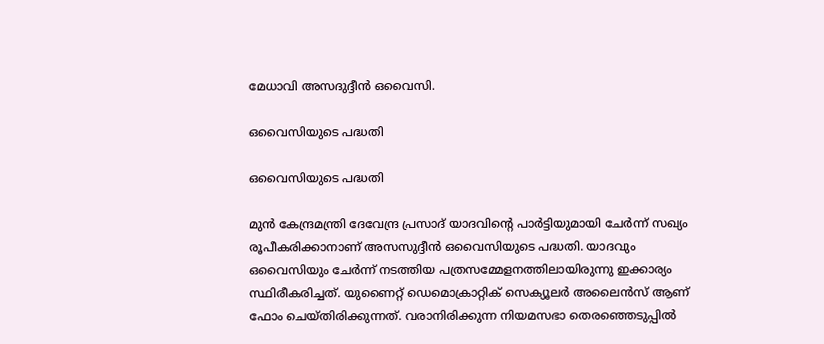മേധാവി അസദുദ്ദീന്‍ ഒവൈസി.

ഒവൈസിയുടെ പദ്ധതി

ഒവൈസിയുടെ പദ്ധതി

മുന്‍ കേന്ദ്രമന്ത്രി ദേവേന്ദ്ര പ്രസാദ് യാദവിന്റെ പാര്‍ട്ടിയുമായി ചേര്‍ന്ന് സഖ്യം രൂപീകരിക്കാനാണ് അസസുദ്ദീന്‍ ഒവൈസിയുടെ പദ്ധതി. യാദവും ഒവൈസിയും ചേര്‍ന്ന് നടത്തിയ പത്രസമ്മേളനത്തിലായിരുന്നു ഇക്കാര്യം സ്ഥിരീകരിച്ചത്. യുണൈറ്റ് ഡെമൊക്രാറ്റിക് സെക്യൂലര്‍ അലൈന്‍സ് ആണ് ഫോം ചെയ്തിരിക്കുന്നത്. വരാനിരിക്കുന്ന നിയമസഭാ തെരഞ്ഞെടുപ്പില്‍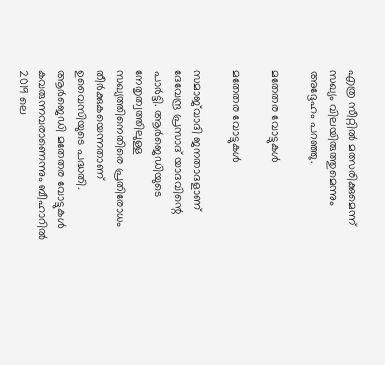എത്ര സീറ്റില്‍ മത്സരിക്കുമെന്ന് സഖ്യം വിലയിരുത്തുമെന്നും അദ്ദേഹം പറഞ്ഞു.

മതേതര വോട്ടുകള്‍

മതേതര വോട്ടുകള്‍

സമാജ്‌വാദി ജനതാദളാണ് ദേവേന്ദ്ര പ്രസാദ് യാദവിന്റെ പാര്‍ട്ടി. ആര്‍ജെഡിയുടെ നേതൃത്വത്തിലുള്ള സഖ്യത്തിനെതിരെ പ്രതിരോധം തീര്‍ക്കുകയെന്നതാണ് ഉവൈസിയുടെ പദ്ധതി. ആര്‍ജെഡി മതേതര വോട്ടുകള്‍ കവരുന്നവരാണെന്നും ബീഹാറില്‍ 2019 ലെ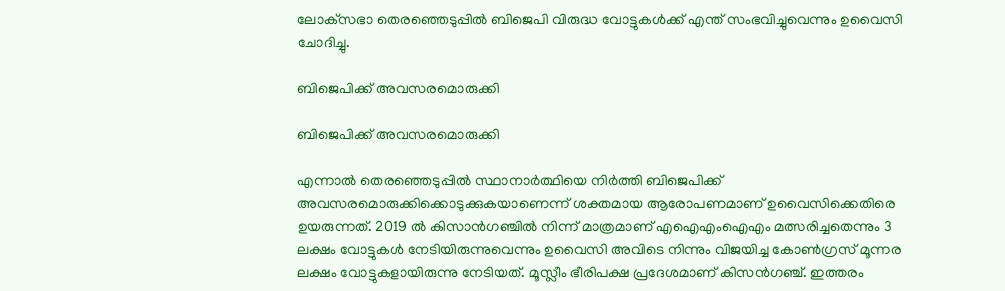ലോക്‌സഭാ തെരഞ്ഞെടുപ്പില്‍ ബിജെപി വിരുദ്ധ വോട്ടുകള്‍ക്ക് എന്ത് സംഭവിച്ചുവെന്നും ഉവൈസി ചോദിച്ചു.

ബിജെപിക്ക് അവസരമൊരുക്കി

ബിജെപിക്ക് അവസരമൊരുക്കി

എന്നാല്‍ തെരഞ്ഞെടുപ്പില്‍ സ്ഥാനാര്‍ത്ഥിയെ നിര്‍ത്തി ബിജെപിക്ക് അവസരമൊരുക്കിക്കൊടുക്കുകയാണെന്ന് ശക്തമായ ആരോപണമാണ് ഉവൈസിക്കെതിരെ ഉയരുന്നത്. 2019 ല്‍ കിസാന്‍ഗഞ്ചില്‍ നിന്ന് മാത്രമാണ് എഐഎംഐഎം മത്സരിച്ചതെന്നും 3 ലക്ഷം വോട്ടുകള്‍ നേടിയിരുന്നുവെന്നും ഉവൈസി അവിടെ നിന്നും വിജയിച്ച കോണ്‍ഗ്രസ് മൂന്നര ലക്ഷം വോട്ടുകളായിരുന്നു നേടിയത്. മൂസ്ലീം ഭീരിപക്ഷ പ്രദേശമാണ് കിസന്‍ഗഞ്ച്. ഇത്തരം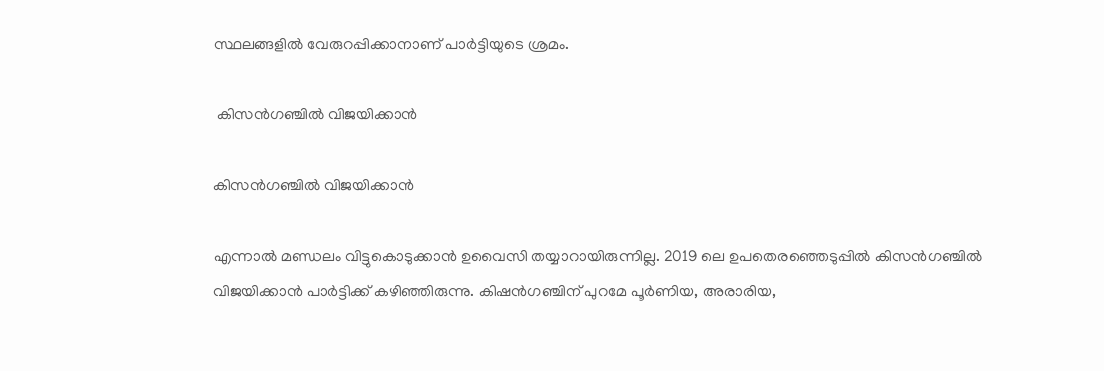സ്ഥലങ്ങളില്‍ വേരുറപ്പിക്കാനാണ് പാര്‍ട്ടിയുടെ ശ്രമം.

 കിസന്‍ഗഞ്ചില്‍ വിജയിക്കാന്‍

കിസന്‍ഗഞ്ചില്‍ വിജയിക്കാന്‍

എന്നാല്‍ മണ്ഡലം വിട്ടുകൊടുക്കാന്‍ ഉവൈസി തയ്യാറായിരുന്നില്ല. 2019 ലെ ഉപതെരഞ്ഞെടുപ്പില്‍ കിസന്‍ഗഞ്ചില്‍ വിജയിക്കാന്‍ പാര്‍ട്ടിക്ക് കഴിഞ്ഞിരുന്നു. കിഷന്‍ഗഞ്ചിന് പുറമേ പൂര്‍ണിയ, അരാരിയ,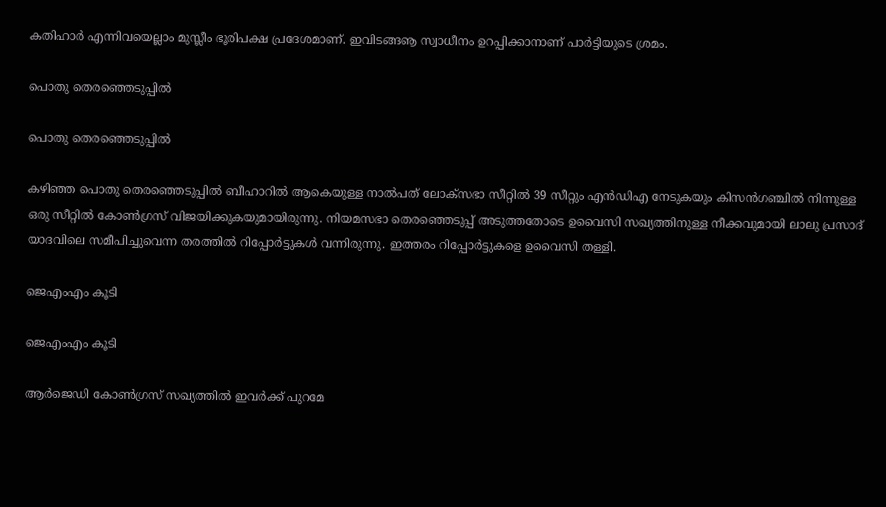കതിഹാര്‍ എന്നിവയെല്ലാം മുസ്ലീം ഭൂരിപക്ഷ പ്രദേശമാണ്. ഇവിടങ്ങൡ സ്വാധീനം ഉറപ്പിക്കാനാണ് പാര്‍ട്ടിയുടെ ശ്രമം.

പൊതു തെരഞ്ഞെടുപ്പില്‍

പൊതു തെരഞ്ഞെടുപ്പില്‍

കഴിഞ്ഞ പൊതു തെരഞ്ഞെടുപ്പില്‍ ബീഹാറില്‍ ആകെയുള്ള നാല്‍പത് ലോക്‌സഭാ സീറ്റില്‍ 39 സീറ്റും എന്‍ഡിഎ നേടുകയും കിസന്‍ഗഞ്ചില്‍ നിന്നുള്ള ഒരു സീറ്റില്‍ കോണ്‍ഗ്രസ് വിജയിക്കുകയുമായിരുന്നു. നിയമസഭാ തെരഞ്ഞെടുപ്പ് അടുത്തതോടെ ഉവൈസി സഖ്യത്തിനുള്ള നീക്കവുമായി ലാലു പ്രസാദ് യാദവിലെ സമീപിച്ചുവെന്ന തരത്തില്‍ റിപ്പോര്‍ട്ടുകള്‍ വന്നിരുന്നു. ഇത്തരം റിപ്പോര്‍ട്ടുകളെ ഉവൈസി തള്ളി.

ജെഎംഎം കൂടി

ജെഎംഎം കൂടി

ആര്‍ജെഡി കോണ്‍ഗ്രസ് സഖ്യത്തില്‍ ഇവര്‍ക്ക് പുറമേ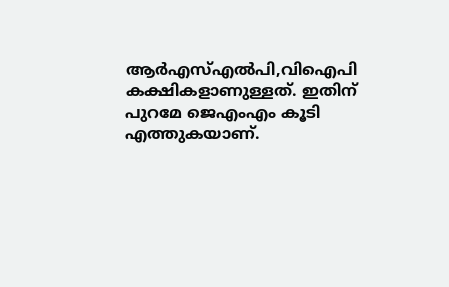ആര്‍എസ്എല്‍പി,വിഐപി കക്ഷികളാണുള്ളത്. ഇതിന് പുറമേ ജെഎംഎം കൂടി എത്തുകയാണ്.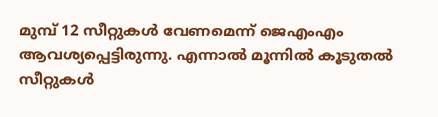മുമ്പ് 12 സീറ്റുകള്‍ വേണമെന്ന് ജെഎംഎം ആവശ്യപ്പെട്ടിരുന്നു. എന്നാല്‍ മൂന്നില്‍ കൂടുതല്‍ സീറ്റുകള്‍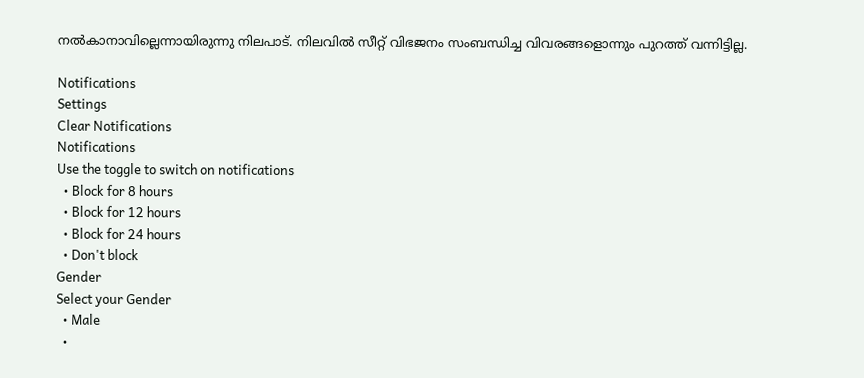നല്‍കാനാവില്ലെന്നായിരുന്നു നിലപാട്. നിലവില്‍ സീറ്റ് വിഭജനം സംബന്ധിച്ച വിവരങ്ങളൊന്നും പുറത്ത് വന്നിട്ടില്ല.

Notifications
Settings
Clear Notifications
Notifications
Use the toggle to switch on notifications
  • Block for 8 hours
  • Block for 12 hours
  • Block for 24 hours
  • Don't block
Gender
Select your Gender
  • Male
  •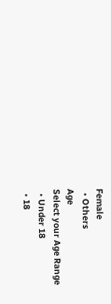Female
  • Others
Age
Select your Age Range
  • Under 18
  • 18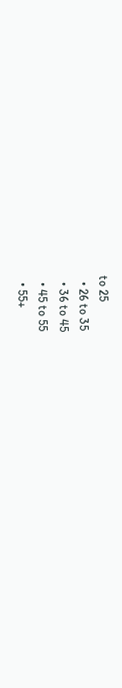to 25
  • 26 to 35
  • 36 to 45
  • 45 to 55
  • 55+